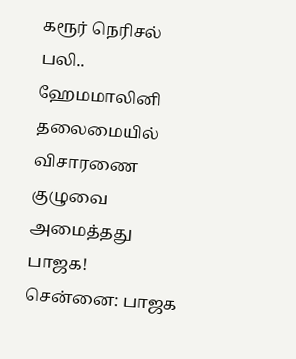கரூர் நெரிசல் பலி.. ஹேமமாலினி தலைமையில் விசாரணை குழுவை அமைத்தது பாஜக!
சென்னை: பாஜக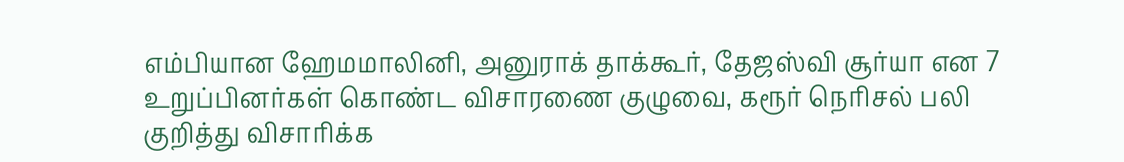எம்பியான ஹேமமாலினி, அனுராக் தாக்கூர், தேஜஸ்வி சூர்யா என 7 உறுப்பினர்கள் கொண்ட விசாரணை குழுவை, கரூர் நெரிசல் பலி குறித்து விசாரிக்க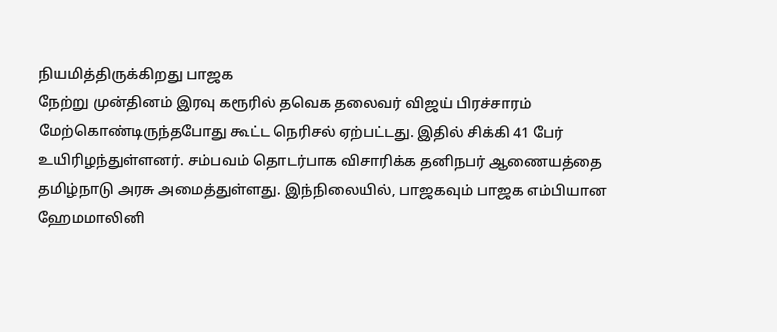நியமித்திருக்கிறது பாஜக
நேற்று முன்தினம் இரவு கரூரில் தவெக தலைவர் விஜய் பிரச்சாரம் மேற்கொண்டிருந்தபோது கூட்ட நெரிசல் ஏற்பட்டது. இதில் சிக்கி 41 பேர் உயிரிழந்துள்ளனர். சம்பவம் தொடர்பாக விசாரிக்க தனிநபர் ஆணையத்தை தமிழ்நாடு அரசு அமைத்துள்ளது. இந்நிலையில், பாஜகவும் பாஜக எம்பியான ஹேமமாலினி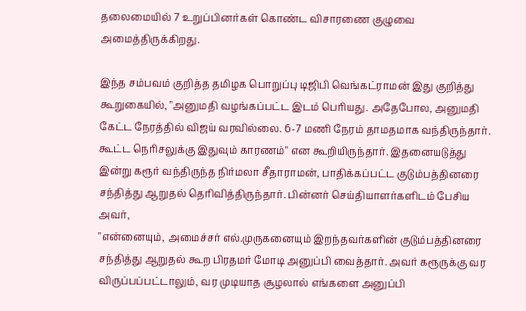தலைமையில் 7 உறுப்பினர்கள் கொண்ட விசாரணை குழுவை அமைத்திருக்கிறது.

இந்த சம்பவம் குறித்த தமிழக பொறுப்பு டிஜிபி வெங்கட்ராமன் இது குறித்து கூறுகையில், "அனுமதி வழங்கப்பட்ட இடம் பெரியது. அதேபோல, அனுமதி கேட்ட நேரத்தில் விஜய் வரவில்லை. 6-7 மணி நேரம் தாமதமாக வந்திருந்தார். கூட்ட நெரிசலுக்கு இதுவும் காரணம்" என கூறியிருந்தார். இதனையடுத்து இன்று கரூர் வந்திருந்த நிர்மலா சீதாராமன், பாதிக்கப்பட்ட குடும்பத்தினரை சந்தித்து ஆறுதல் தெரிவித்திருந்தார். பின்னர் செய்தியாளர்களிடம் பேசிய அவர்,
"என்னையும், அமைச்சர் எல்.முருகனையும் இறந்தவர்களின் குடும்பத்தினரை சந்தித்து ஆறுதல் கூற பிரதமர் மோடி அனுப்பி வைத்தார். அவர் கரூருக்கு வர விருப்பப்பட்டாலும், வர முடியாத சூழலால் எங்களை அனுப்பி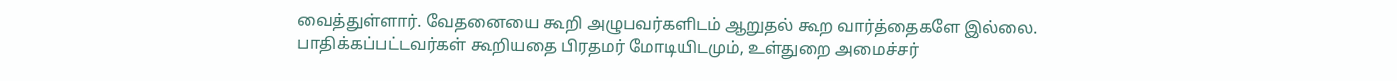வைத்துள்ளார். வேதனையை கூறி அழுபவர்களிடம் ஆறுதல் கூற வார்த்தைகளே இல்லை. பாதிக்கப்பட்டவர்கள் கூறியதை பிரதமர் மோடியிடமும், உள்துறை அமைச்சர்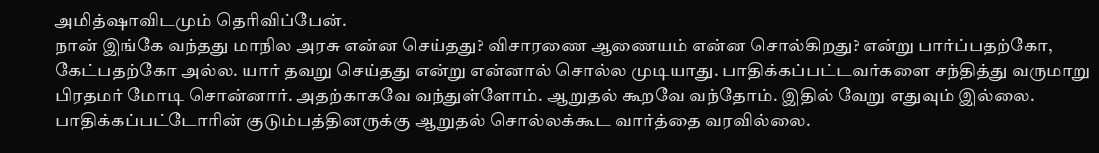அமித்ஷாவிடமும் தெரிவிப்பேன்.
நான் இங்கே வந்தது மாநில அரசு என்ன செய்தது? விசாரணை ஆணையம் என்ன சொல்கிறது? என்று பார்ப்பதற்கோ, கேட்பதற்கோ அல்ல. யார் தவறு செய்தது என்று என்னால் சொல்ல முடியாது. பாதிக்கப்பட்டவர்களை சந்தித்து வருமாறு பிரதமர் மோடி சொன்னார். அதற்காகவே வந்துள்ளோம். ஆறுதல் கூறவே வந்தோம். இதில் வேறு எதுவும் இல்லை. பாதிக்கப்பட்டோரின் குடும்பத்தினருக்கு ஆறுதல் சொல்லக்கூட வார்த்தை வரவில்லை.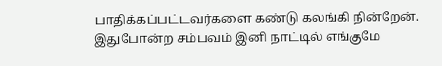பாதிக்கப்பட்டவர்களை கண்டு கலங்கி நின்றேன். இதுபோன்ற சம்பவம் இனி நாட்டில் எங்குமே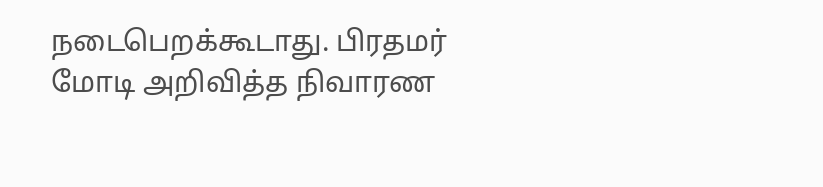நடைபெறக்கூடாது. பிரதமர் மோடி அறிவித்த நிவாரண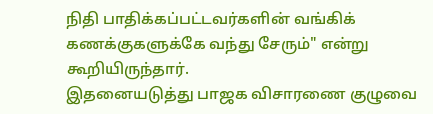நிதி பாதிக்கப்பட்டவர்களின் வங்கிக் கணக்குகளுக்கே வந்து சேரும்" என்று கூறியிருந்தார்.
இதனையடுத்து பாஜக விசாரணை குழுவை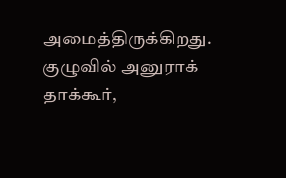அமைத்திருக்கிறது. குழுவில் அனுராக் தாக்கூர்,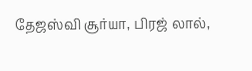தேஜஸ்வி சூர்யா, பிரஜ் லால்,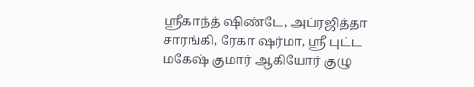ஸ்ரீகாந்த் ஷிண்டே, அப்ரஜித்தா சாரங்கி, ரேகா ஷர்மா, ஸ்ரீ புட்ட மகேஷ் குமார் ஆகியோர் குழு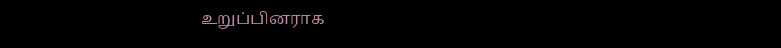உறுப்பினராக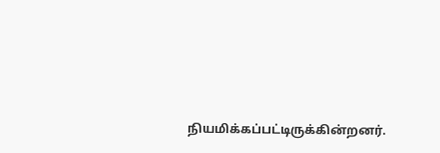நியமிக்கப்பட்டிருக்கின்றனர்.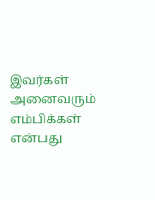இவர்கள் அனைவரும் எம்பிக்கள் என்பது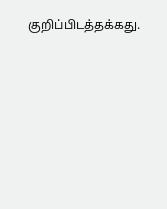குறிப்பிடத்தக்கது.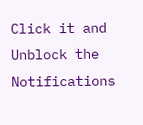Click it and Unblock the Notifications